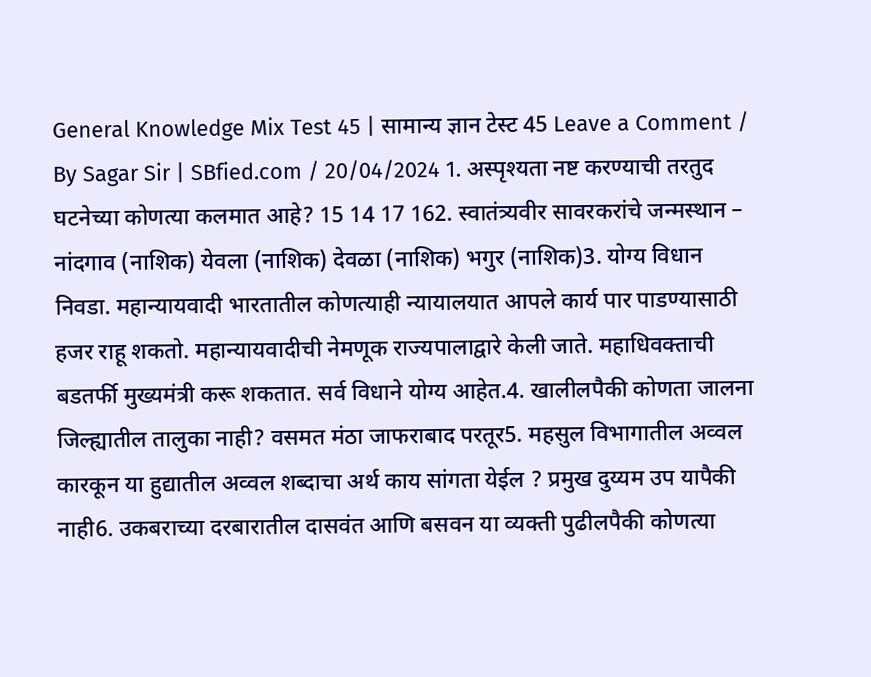General Knowledge Mix Test 45 | सामान्य ज्ञान टेस्ट 45 Leave a Comment / By Sagar Sir | SBfied.com / 20/04/2024 1. अस्पृश्यता नष्ट करण्याची तरतुद घटनेच्या कोणत्या कलमात आहे? 15 14 17 162. स्वातंत्र्यवीर सावरकरांचे जन्मस्थान – नांदगाव (नाशिक) येवला (नाशिक) देवळा (नाशिक) भगुर (नाशिक)3. योग्य विधान निवडा. महान्यायवादी भारतातील कोणत्याही न्यायालयात आपले कार्य पार पाडण्यासाठी हजर राहू शकतो. महान्यायवादीची नेमणूक राज्यपालाद्वारे केली जाते. महाधिवक्ताची बडतर्फी मुख्यमंत्री करू शकतात. सर्व विधाने योग्य आहेत.4. खालीलपैकी कोणता जालना जिल्ह्यातील तालुका नाही? वसमत मंठा जाफराबाद परतूर5. महसुल विभागातील अव्वल कारकून या हुद्यातील अव्वल शब्दाचा अर्थ काय सांगता येईल ? प्रमुख दुय्यम उप यापैकी नाही6. उकबराच्या दरबारातील दासवंत आणि बसवन या व्यक्ती पुढीलपैकी कोणत्या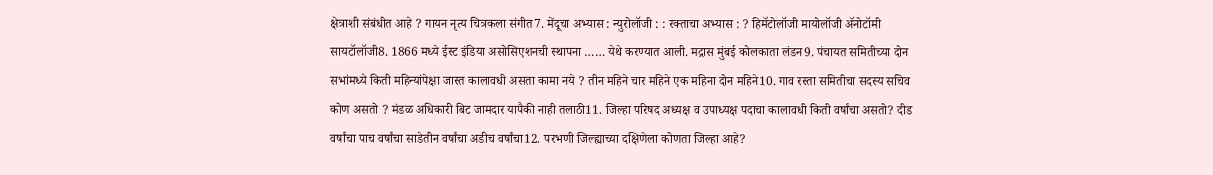क्षेत्राशी संबंधीत आहे ? गायन नृत्य चित्रकला संगीत7. मेंदूचा अभ्यास : न्युरोलॉजी : : रक्ताचा अभ्यास : ? हिमॅटोलॉजी मायोलॉजी ॲनोटॉमी सायटॉलॉजी8. 1866 मध्ये ईस्ट इंडिया असोसिएशनची स्थापना …… येथे करण्यात आली. मद्रास मुंबई कोलकाता लंडन9. पंचायत समितीच्या दोन सभांमध्ये किती महिन्यांपेक्षा जास्त कालावधी असता कामा नये ? तीन महिने चार महिने एक महिना दोन महिने10. गाव रस्ता समितीचा सदस्य सचिव कोण असतो ? मंडळ अधिकारी बिट जामदार यापैकी नाही तलाठी11. जिल्हा परिषद अध्यक्ष व उपाध्यक्ष पदाचा कालावधी किती वर्षांचा असतो? दीड वर्षांचा पाच वर्षांचा साडेतीन वर्षांचा अडीच वर्षांचा12. परभणी जिल्ह्याच्या दक्षिणेला कोणता जिल्हा आहे?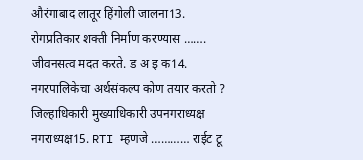औरंगाबाद लातूर हिंगोली जालना13. रोगप्रतिकार शक्ती निर्माण करण्यास ……. जीवनसत्व मदत करते. ड अ इ क14. नगरपालिकेचा अर्थसंकल्प कोण तयार करतो ? जिल्हाधिकारी मुख्याधिकारी उपनगराध्यक्ष नगराध्यक्ष15. RTI म्हणजे ………… राईट टू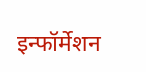इन्फॉर्मेशन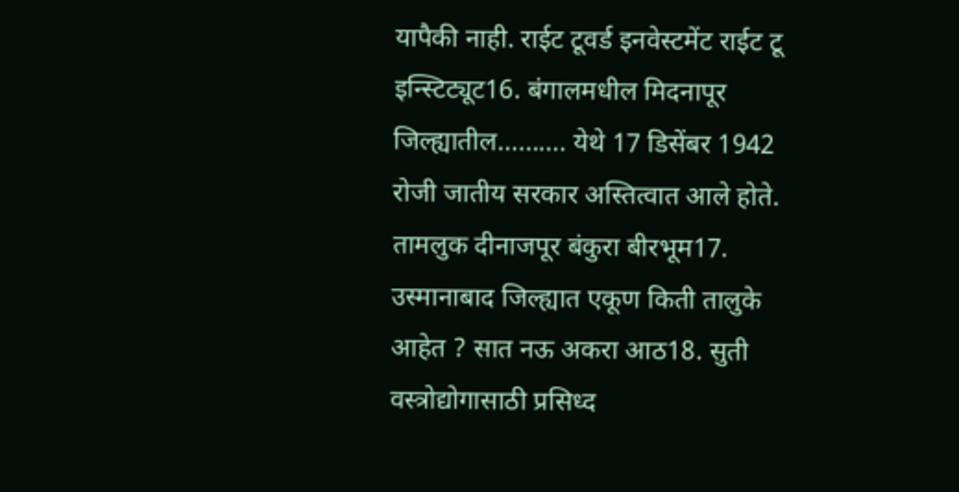यापैकी नाही. राईट टूवर्ड इनवेस्टमेंट राईट टू इन्स्टिट्यूट16. बंगालमधील मिदनापूर जिल्ह्यातील………. येथे 17 डिसेंबर 1942 रोजी जातीय सरकार अस्तित्वात आले होते. तामलुक दीनाजपूर बंकुरा बीरभूम17. उस्मानाबाद जिल्ह्यात एकूण किती तालुके आहेत ? सात नऊ अकरा आठ18. सुती वस्त्रोद्योगासाठी प्रसिध्द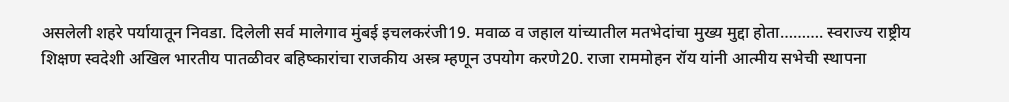असलेली शहरे पर्यायातून निवडा. दिलेली सर्व मालेगाव मुंबई इचलकरंजी19. मवाळ व जहाल यांच्यातील मतभेदांचा मुख्य मुद्दा होता………. स्वराज्य राष्ट्रीय शिक्षण स्वदेशी अखिल भारतीय पातळीवर बहिष्कारांचा राजकीय अस्त्र म्हणून उपयोग करणे20. राजा राममोहन रॉय यांनी आत्मीय सभेची स्थापना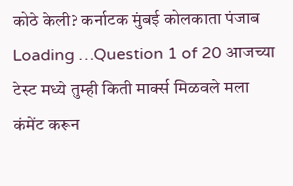कोठे केली? कर्नाटक मुंबई कोलकाता पंजाब Loading …Question 1 of 20 आजच्या टेस्ट मध्ये तुम्ही किती मार्क्स मिळवले मला कंमेंट करून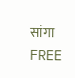सांगा FREE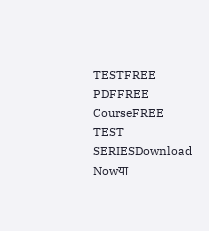TESTFREE PDFFREE CourseFREE TEST SERIESDownload Nowया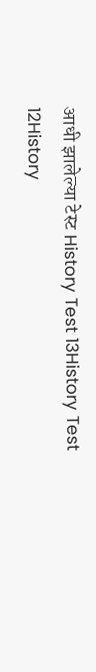आधी झालेल्या टेस्ट History Test 13History Test 12History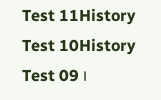Test 11History Test 10History Test 09 ।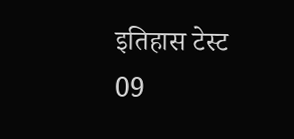इतिहास टेस्ट 09